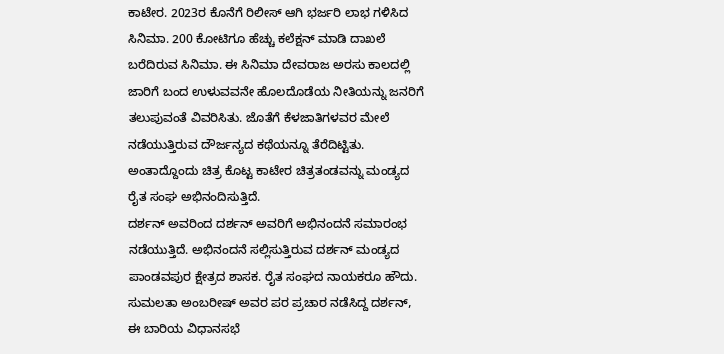ಕಾಟೇರ. 2023ರ ಕೊನೆಗೆ ರಿಲೀಸ್ ಆಗಿ ಭರ್ಜರಿ ಲಾಭ ಗಳಿಸಿದ ಸಿನಿಮಾ. 200 ಕೋಟಿಗೂ ಹೆಚ್ಚು ಕಲೆಕ್ಷನ್ ಮಾಡಿ ದಾಖಲೆ ಬರೆದಿರುವ ಸಿನಿಮಾ. ಈ ಸಿನಿಮಾ ದೇವರಾಜ ಅರಸು ಕಾಲದಲ್ಲಿ ಜಾರಿಗೆ ಬಂದ ಉಳುವವನೇ ಹೊಲದೊಡೆಯ ನೀತಿಯನ್ನು ಜನರಿಗೆ ತಲುಪುವಂತೆ ವಿವರಿಸಿತು. ಜೊತೆಗೆ ಕೆಳಜಾತಿಗಳವರ ಮೇಲೆ ನಡೆಯುತ್ತಿರುವ ದೌರ್ಜನ್ಯದ ಕಥೆಯನ್ನೂ ತೆರೆದಿಟ್ಟಿತು. ಅಂತಾದ್ದೊಂದು ಚಿತ್ರ ಕೊಟ್ಟ ಕಾಟೇರ ಚಿತ್ರತಂಡವನ್ನು ಮಂಡ್ಯದ ರೈತ ಸಂಘ ಅಭಿನಂದಿಸುತ್ತಿದೆ.
ದರ್ಶನ್ ಅವರಿಂದ ದರ್ಶನ್ ಅವರಿಗೆ ಅಭಿನಂದನೆ ಸಮಾರಂಭ ನಡೆಯುತ್ತಿದೆ. ಅಭಿನಂದನೆ ಸಲ್ಲಿಸುತ್ತಿರುವ ದರ್ಶನ್ ಮಂಡ್ಯದ ಪಾಂಡವಪುರ ಕ್ಷೇತ್ರದ ಶಾಸಕ. ರೈತ ಸಂಘದ ನಾಯಕರೂ ಹೌದು. ಸುಮಲತಾ ಅಂಬರೀಷ್ ಅವರ ಪರ ಪ್ರಚಾರ ನಡೆಸಿದ್ದ ದರ್ಶನ್, ಈ ಬಾರಿಯ ವಿಧಾನಸಭೆ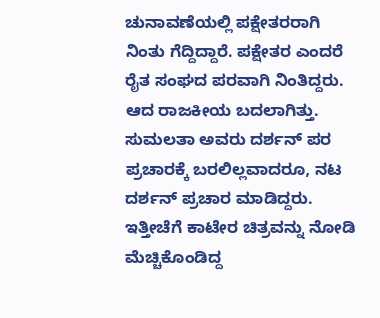ಚುನಾವಣೆಯಲ್ಲಿ ಪಕ್ಷೇತರರಾಗಿ ನಿಂತು ಗೆದ್ದಿದ್ದಾರೆ. ಪಕ್ಷೇತರ ಎಂದರೆ ರೈತ ಸಂಘದ ಪರವಾಗಿ ನಿಂತಿದ್ದರು. ಆದ ರಾಜಕೀಯ ಬದಲಾಗಿತ್ತು. ಸುಮಲತಾ ಅವರು ದರ್ಶನ್ ಪರ ಪ್ರಚಾರಕ್ಕೆ ಬರಲಿಲ್ಲವಾದರೂ, ನಟ ದರ್ಶನ್ ಪ್ರಚಾರ ಮಾಡಿದ್ದರು.
ಇತ್ತೀಚೆಗೆ ಕಾಟೇರ ಚಿತ್ರವನ್ನು ನೋಡಿ ಮೆಚ್ಚಿಕೊಂಡಿದ್ದ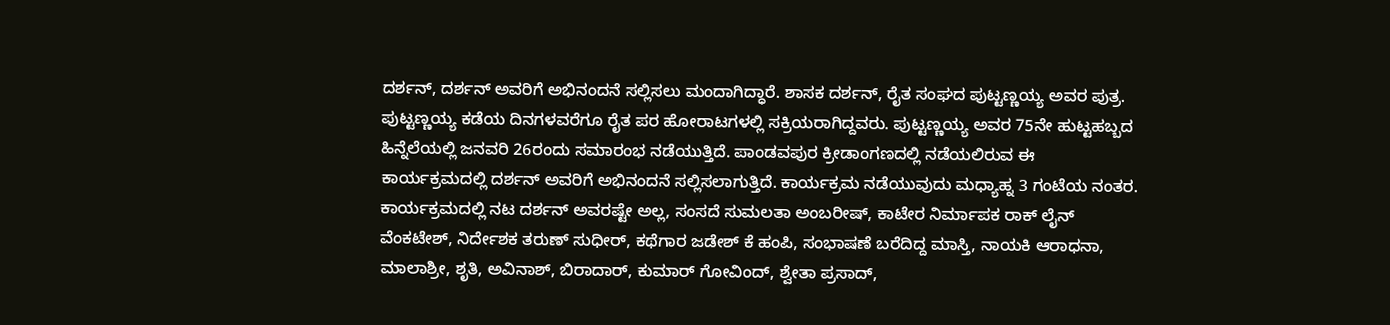ದರ್ಶನ್, ದರ್ಶನ್ ಅವರಿಗೆ ಅಭಿನಂದನೆ ಸಲ್ಲಿಸಲು ಮಂದಾಗಿದ್ಧಾರೆ. ಶಾಸಕ ದರ್ಶನ್, ರೈತ ಸಂಘದ ಪುಟ್ಟಣ್ಣಯ್ಯ ಅವರ ಪುತ್ರ. ಪುಟ್ಟಣ್ಣಯ್ಯ ಕಡೆಯ ದಿನಗಳವರೆಗೂ ರೈತ ಪರ ಹೋರಾಟಗಳಲ್ಲಿ ಸಕ್ರಿಯರಾಗಿದ್ದವರು. ಪುಟ್ಟಣ್ಣಯ್ಯ ಅವರ 75ನೇ ಹುಟ್ಟಹಬ್ಬದ ಹಿನ್ನೆಲೆಯಲ್ಲಿ ಜನವರಿ 26ರಂದು ಸಮಾರಂಭ ನಡೆಯುತ್ತಿದೆ. ಪಾಂಡವಪುರ ಕ್ರೀಡಾಂಗಣದಲ್ಲಿ ನಡೆಯಲಿರುವ ಈ ಕಾರ್ಯಕ್ರಮದಲ್ಲಿ ದರ್ಶನ್ ಅವರಿಗೆ ಅಭಿನಂದನೆ ಸಲ್ಲಿಸಲಾಗುತ್ತಿದೆ. ಕಾರ್ಯಕ್ರಮ ನಡೆಯುವುದು ಮಧ್ಯಾಹ್ನ 3 ಗಂಟೆಯ ನಂತರ.
ಕಾರ್ಯಕ್ರಮದಲ್ಲಿ ನಟ ದರ್ಶನ್ ಅವರಷ್ಟೇ ಅಲ್ಲ, ಸಂಸದೆ ಸುಮಲತಾ ಅಂಬರೀಷ್, ಕಾಟೇರ ನಿರ್ಮಾಪಕ ರಾಕ್ ಲೈನ್ ವೆಂಕಟೇಶ್, ನಿರ್ದೇಶಕ ತರುಣ್ ಸುಧೀರ್, ಕಥೆಗಾರ ಜಡೇಶ್ ಕೆ ಹಂಪಿ, ಸಂಭಾಷಣೆ ಬರೆದಿದ್ದ ಮಾಸ್ತಿ, ನಾಯಕಿ ಆರಾಧನಾ, ಮಾಲಾಶ್ರೀ, ಶೃತಿ, ಅವಿನಾಶ್, ಬಿರಾದಾರ್, ಕುಮಾರ್ ಗೋವಿಂದ್, ಶ್ವೇತಾ ಪ್ರಸಾದ್,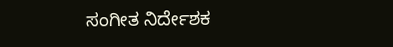ಸಂಗೀತ ನಿರ್ದೇಶಕ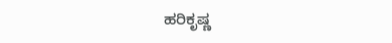ಹರಿಕೃಷ್ಣ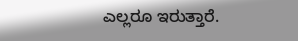ಎಲ್ಲರೂ ಇರುತ್ತಾರೆ.